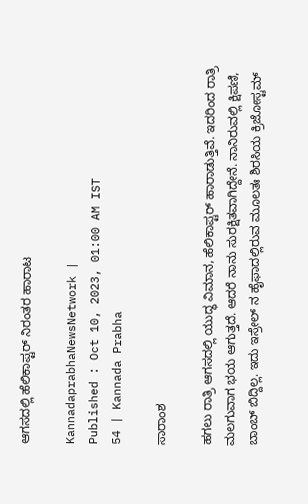ಆಗಸದಲ್ಲಿ ಹೆಲಿಕಾಪ್ಟರ್‌ ನಿರಂತರ ಹಾರಾಟ

KannadaprabhaNewsNetwork |
Published : Oct 10, 2023, 01:00 AM IST
54 | Kannada Prabha

ಸಾರಾಂಶ

ಹಗಲು ರಾತ್ರಿ ಆಗಸದಲ್ಲಿ ಯುದ್ಧ ವಿಮಾನ, ಹೆಲಿಕಾಪ್ಟರ್ ಹಾರಾಡುತ್ತಿವೆ. ಇದರಿಂದ ರಾತ್ರಿ ಮಲಗುವಾಗ ಭಯ ಆಗುತ್ತದೆ. ಆದರೆ ನಾನು ಸುರಕ್ಷಿತವಾಗಿದ್ದೇನೆ. ನಾನಿರುವಲ್ಲಿ ಕ್ಷಿಪಣಿ, ಬಾಂಬ್ ಬಿದ್ದಿಲ್ಲ. ಇದು ಇಸ್ರೇಲ್ ನ ಹೈಫಾದಲ್ಲಿರುವ ಮೂಲತಃ ಶಿರಸಿಯ ಕ್ರಿಜೋಸ್ಟಮ್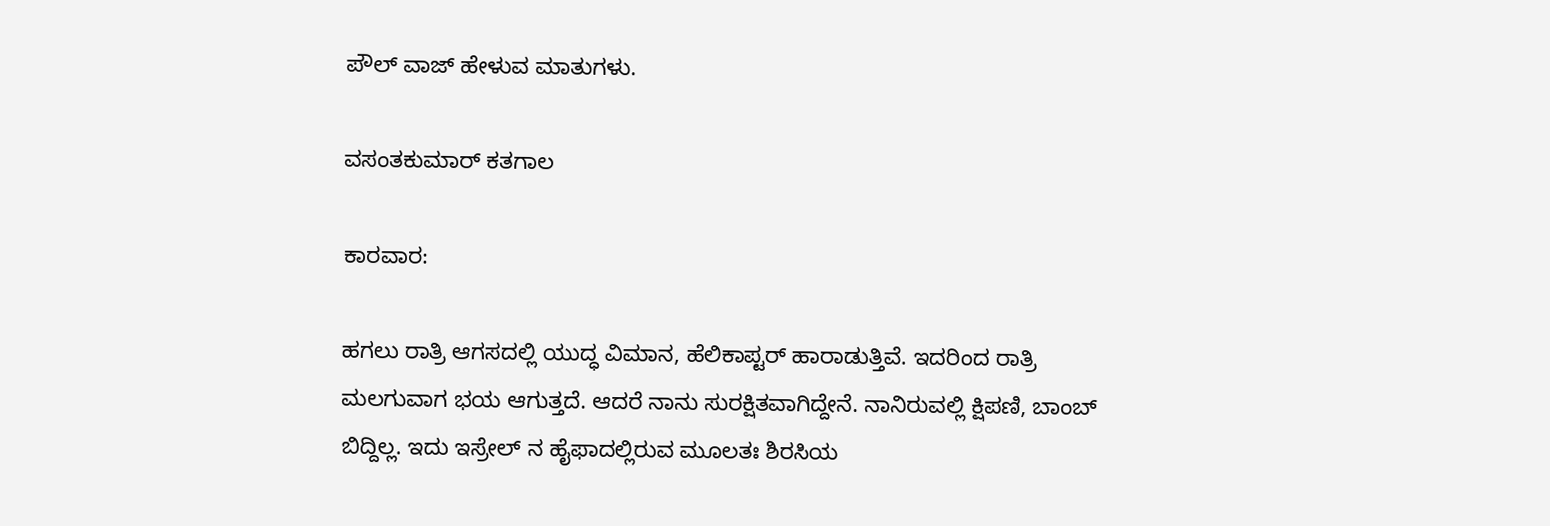ಪೌಲ್ ವಾಜ್ ಹೇಳುವ ಮಾತುಗಳು.

ವಸಂತಕುಮಾರ್ ಕತಗಾಲ

ಕಾರವಾರ:

ಹಗಲು ರಾತ್ರಿ ಆಗಸದಲ್ಲಿ ಯುದ್ಧ ವಿಮಾನ, ಹೆಲಿಕಾಪ್ಟರ್ ಹಾರಾಡುತ್ತಿವೆ. ಇದರಿಂದ ರಾತ್ರಿ ಮಲಗುವಾಗ ಭಯ ಆಗುತ್ತದೆ. ಆದರೆ ನಾನು ಸುರಕ್ಷಿತವಾಗಿದ್ದೇನೆ. ನಾನಿರುವಲ್ಲಿ ಕ್ಷಿಪಣಿ, ಬಾಂಬ್ ಬಿದ್ದಿಲ್ಲ. ಇದು ಇಸ್ರೇಲ್ ನ ಹೈಫಾದಲ್ಲಿರುವ ಮೂಲತಃ ಶಿರಸಿಯ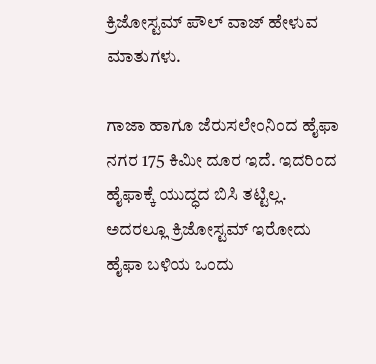ಕ್ರಿಜೋಸ್ಟಮ್ ಪೌಲ್ ವಾಜ್ ಹೇಳುವ ಮಾತುಗಳು.

ಗಾಜಾ ಹಾಗೂ ಜೆರುಸಲೇಂನಿಂದ ಹೈಫಾ ನಗರ 175 ಕಿಮೀ ದೂರ ಇದೆ. ಇದರಿಂದ ಹೈಫಾಕ್ಕೆ ಯುದ್ಧದ ಬಿಸಿ ತಟ್ಟಿಲ್ಲ. ಅದರಲ್ಲೂ ಕ್ರಿಜೋಸ್ಟಮ್ ಇರೋದು ಹೈಫಾ ಬಳಿಯ ಒಂದು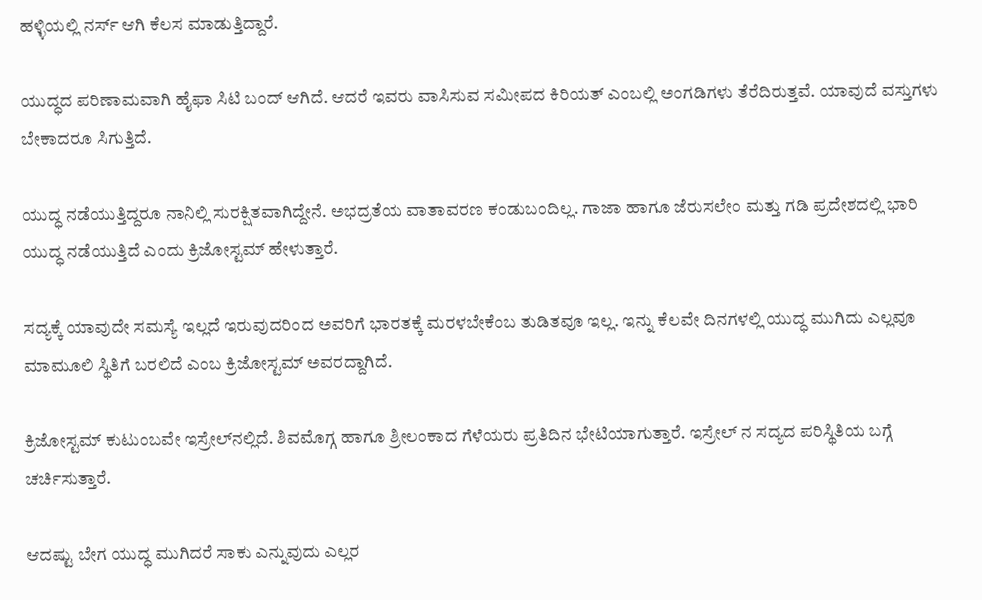ಹಳ್ಳಿಯಲ್ಲಿ ನರ್ಸ್ ಆಗಿ ಕೆಲಸ ಮಾಡುತ್ತಿದ್ದಾರೆ.

ಯುದ್ಧದ ಪರಿಣಾಮವಾಗಿ ಹೈಫಾ ಸಿಟಿ ಬಂದ್ ಆಗಿದೆ. ಆದರೆ ಇವರು ವಾಸಿಸುವ ಸಮೀಪದ ಕಿರಿಯತ್ ಎಂಬಲ್ಲಿ ಅಂಗಡಿಗಳು ತೆರೆದಿರುತ್ತವೆ. ಯಾವುದೆ ವಸ್ತುಗಳು ಬೇಕಾದರೂ ಸಿಗುತ್ತಿದೆ.

ಯುದ್ಧ ನಡೆಯುತ್ತಿದ್ದರೂ ನಾನಿಲ್ಲಿ ಸುರಕ್ಷಿತವಾಗಿದ್ದೇನೆ. ಅಭದ್ರತೆಯ ವಾತಾವರಣ ಕಂಡುಬಂದಿಲ್ಲ. ಗಾಜಾ ಹಾಗೂ ಜೆರುಸಲೇಂ ಮತ್ತು ಗಡಿ ಪ್ರದೇಶದಲ್ಲಿ ಭಾರಿ ಯುದ್ಧ ನಡೆಯುತ್ತಿದೆ ಎಂದು ಕ್ರಿಜೋಸ್ಟಮ್ ಹೇಳುತ್ತಾರೆ.

ಸದ್ಯಕ್ಕೆ ಯಾವುದೇ ಸಮಸ್ಯೆ ಇಲ್ಲದೆ ಇರುವುದರಿಂದ ಅವರಿಗೆ ಭಾರತಕ್ಕೆ ಮರಳಬೇಕೆಂಬ ತುಡಿತವೂ ಇಲ್ಲ. ಇನ್ನು ಕೆಲವೇ ದಿನಗಳಲ್ಲಿ ಯುದ್ಧ ಮುಗಿದು ಎಲ್ಲವೂ ಮಾಮೂಲಿ ಸ್ಥಿತಿಗೆ ಬರಲಿದೆ ಎಂಬ ಕ್ರಿಜೋಸ್ಟಮ್ ಅವರದ್ದಾಗಿದೆ.

ಕ್ರಿಜೋಸ್ಟಮ್ ಕುಟುಂಬವೇ ಇಸ್ರೇಲ್‌ನಲ್ಲಿದೆ. ಶಿವಮೊಗ್ಗ ಹಾಗೂ ಶ್ರೀಲಂಕಾದ ಗೆಳೆಯರು ಪ್ರತಿದಿನ ಭೇಟಿಯಾಗುತ್ತಾರೆ. ಇಸ್ರೇಲ್ ನ ಸದ್ಯದ ಪರಿಸ್ಥಿತಿಯ ಬಗ್ಗೆ ಚರ್ಚಿಸುತ್ತಾರೆ.

ಆದಷ್ಟು ಬೇಗ ಯುದ್ಧ ಮುಗಿದರೆ ಸಾಕು ಎನ್ನುವುದು ಎಲ್ಲರ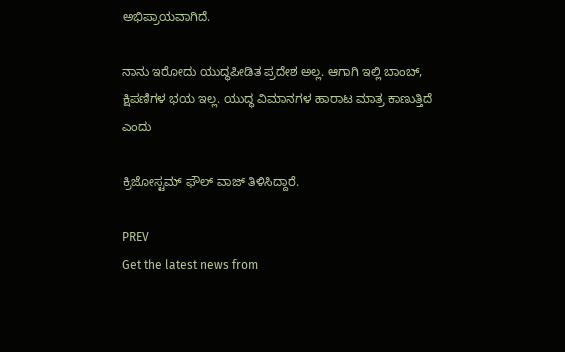ಅಭಿಪ್ರಾಯವಾಗಿದೆ.

ನಾನು ಇರೋದು ಯುದ್ಧಪೀಡಿತ ಪ್ರದೇಶ ಅಲ್ಲ. ಆಗಾಗಿ ಇಲ್ಲಿ ಬಾಂಬ್, ಕ್ಷಿಪಣಿಗಳ ಭಯ ಇಲ್ಲ. ಯುದ್ಧ ವಿಮಾನಗಳ ಹಾರಾಟ ಮಾತ್ರ ಕಾಣುತ್ತಿದೆ ಎಂದು

ಕ್ರಿಜೋಸ್ಟಮ್ ಫೌಲ್ ವಾಜ್ ತಿಳಿಸಿದ್ದಾರೆ.

PREV
Get the latest news from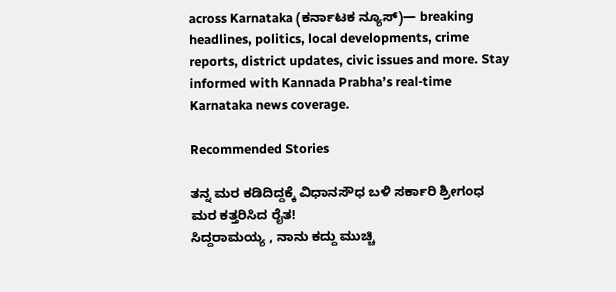across Karnataka (ಕರ್ನಾಟಕ ನ್ಯೂಸ್)— breaking headlines, politics, local developments, crime reports, district updates, civic issues and more. Stay informed with Kannada Prabha’s real‑time Karnataka news coverage.

Recommended Stories

ತನ್ನ ಮರ ಕಡಿದಿದ್ದಕ್ಕೆ ವಿಧಾನಸೌಧ ಬಳಿ ಸರ್ಕಾರಿ ಶ್ರೀಗಂಧ ಮರ ಕತ್ತರಿಸಿದ ರೈತ!
ಸಿದ್ದರಾಮಯ್ಯ , ನಾನು ಕದ್ದು ಮುಚ್ಚಿ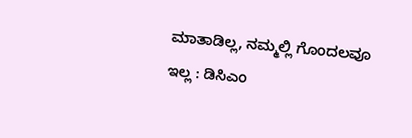ಮಾತಾಡಿಲ್ಲ, ನಮ್ಮಲ್ಲಿ ಗೊಂದಲವೂ ಇಲ್ಲ : ಡಿಸಿಎಂ